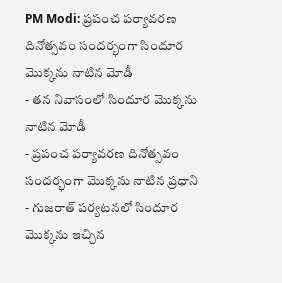PM Modi: ప్రపంచ పర్యావరణ దినోత్సవం సందర్భంగా సిందూర మొక్కను నాటిన మోడీ
- తన నివాసంలో సిందూర మొక్కను నాటిన మోడీ
- ప్రపంచ పర్యావరణ దినోత్సవం సందర్భంగా మొక్కను నాటిన ప్రధాని
- గుజరాత్ పర్యటనలో సిందూర మొక్కను ఇచ్చిన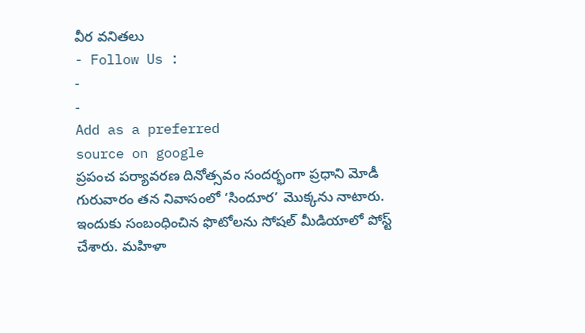వీర వనితలు
- Follow Us :
-
-
Add as a preferred
source on google
ప్రపంచ పర్యావరణ దినోత్సవం సందర్భంగా ప్రధాని మోడీ గురువారం తన నివాసంలో ‘సిందూర’ మొక్కను నాటారు. ఇందుకు సంబంధించిన ఫొటోలను సోషల్ మీడియాలో పోస్ట్ చేశారు. మహిళా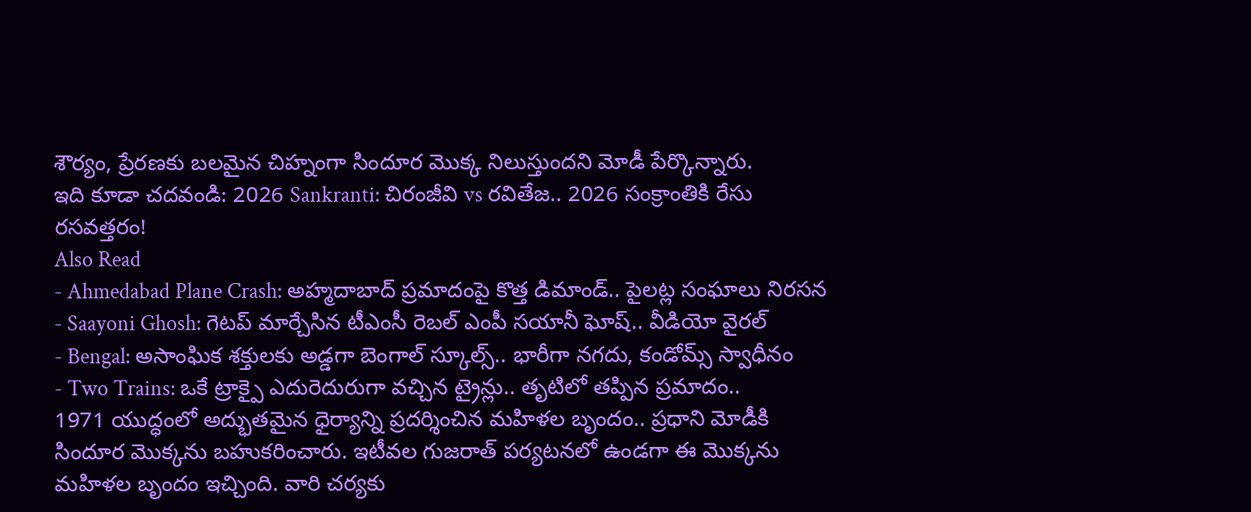శౌర్యం, ప్రేరణకు బలమైన చిహ్నంగా సిందూర మొక్క నిలుస్తుందని మోడీ పేర్కొన్నారు.
ఇది కూడా చదవండి: 2026 Sankranti: చిరంజీవి vs రవితేజ.. 2026 సంక్రాంతికి రేసు రసవత్తరం!
Also Read
- Ahmedabad Plane Crash: అహ్మదాబాద్ ప్రమాదంపై కొత్త డిమాండ్.. పైలట్ల సంఘాలు నిరసన
- Saayoni Ghosh: గెటప్ మార్చేసిన టీఎంసీ రెబల్ ఎంపీ సయానీ ఘోష్.. వీడియో వైరల్
- Bengal: అసాంఘిక శక్తులకు అడ్డగా బెంగాల్ స్కూల్స్.. భారీగా నగదు, కండోమ్స్ స్వాధీనం
- Two Trains: ఒకే ట్రాక్పై ఎదురెదురుగా వచ్చిన ట్రైన్లు.. తృటిలో తప్పిన ప్రమాదం..
1971 యుద్ధంలో అద్భుతమైన ధైర్యాన్ని ప్రదర్శించిన మహిళల బృందం.. ప్రధాని మోడీకి సిందూర మొక్కను బహుకరించారు. ఇటీవల గుజరాత్ పర్యటనలో ఉండగా ఈ మొక్కను మహిళల బృందం ఇచ్చింది. వారి చర్యకు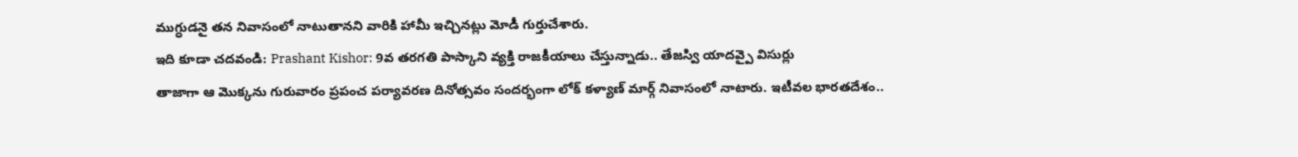ముగ్ధుడనై తన నివాసంలో నాటుతానని వారికి హామీ ఇచ్చినట్లు మోడీ గుర్తుచేశారు.
ఇది కూడా చదవండి: Prashant Kishor: 9వ తరగతి పాస్కాని వ్యక్తి రాజకీయాలు చేస్తున్నాడు.. తేజస్వి యాదవ్పై విసుర్లు
తాజాగా ఆ మొక్కను గురువారం ప్రపంచ పర్యావరణ దినోత్సవం సందర్భంగా లోక్ కళ్యాణ్ మార్గ్ నివాసంలో నాటారు. ఇటీవల భారతదేశం..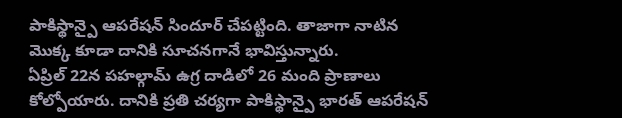పాకిస్థాన్పై ఆపరేషన్ సిందూర్ చేపట్టింది. తాజాగా నాటిన మొక్క కూడా దానికి సూచనగానే భావిస్తున్నారు.
ఏప్రిల్ 22న పహల్గామ్ ఉగ్ర దాడిలో 26 మంది ప్రాణాలు కోల్పోయారు. దానికి ప్రతి చర్యగా పాకిస్థాన్పై భారత్ ఆపరేషన్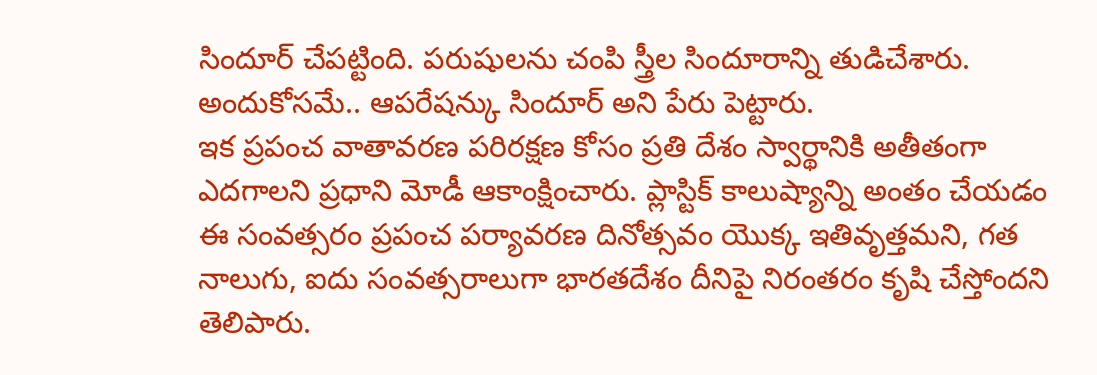సిందూర్ చేపట్టింది. పరుషులను చంపి స్త్రీల సిందూరాన్ని తుడిచేశారు. అందుకోసమే.. ఆపరేషన్కు సిందూర్ అని పేరు పెట్టారు.
ఇక ప్రపంచ వాతావరణ పరిరక్షణ కోసం ప్రతి దేశం స్వార్థానికి అతీతంగా ఎదగాలని ప్రధాని మోడీ ఆకాంక్షించారు. ప్లాస్టిక్ కాలుష్యాన్ని అంతం చేయడం ఈ సంవత్సరం ప్రపంచ పర్యావరణ దినోత్సవం యొక్క ఇతివృత్తమని, గత నాలుగు, ఐదు సంవత్సరాలుగా భారతదేశం దీనిపై నిరంతరం కృషి చేస్తోందని తెలిపారు.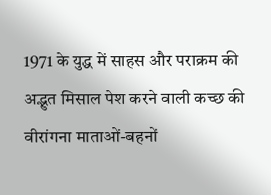1971 के युद्ध में साहस और पराक्रम की अद्भुत मिसाल पेश करने वाली कच्छ की वीरांगना माताओं-बहनों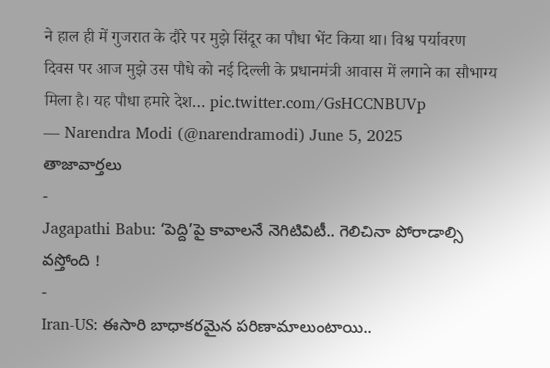ने हाल ही में गुजरात के दौरे पर मुझे सिंदूर का पौधा भेंट किया था। विश्व पर्यावरण दिवस पर आज मुझे उस पौधे को नई दिल्ली के प्रधानमंत्री आवास में लगाने का सौभाग्य मिला है। यह पौधा हमारे देश… pic.twitter.com/GsHCCNBUVp
— Narendra Modi (@narendramodi) June 5, 2025
తాజావార్తలు
-
Jagapathi Babu: ‘పెద్ది’పై కావాలనే నెగిటివిటీ.. గెలిచినా పోరాడాల్సి వస్తోంది !
-
Iran-US: ఈసారి బాధాకరమైన పరిణామాలుంటాయి..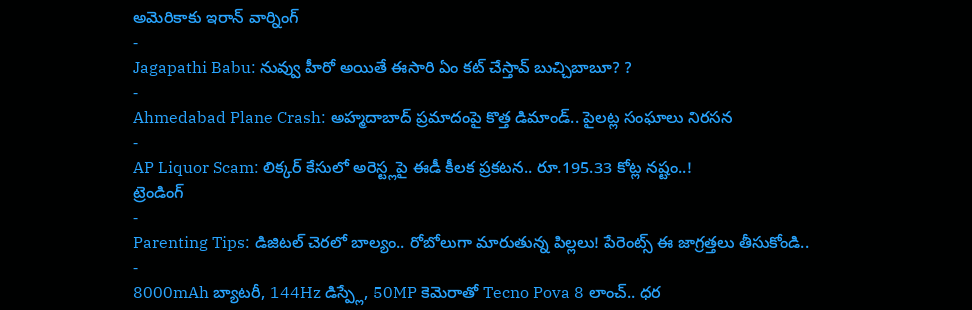అమెరికాకు ఇరాన్ వార్నింగ్
-
Jagapathi Babu: నువ్వు హీరో అయితే ఈసారి ఏం కట్ చేస్తావ్ బుచ్చిబాబూ? ?
-
Ahmedabad Plane Crash: అహ్మదాబాద్ ప్రమాదంపై కొత్త డిమాండ్.. పైలట్ల సంఘాలు నిరసన
-
AP Liquor Scam: లిక్కర్ కేసులో అరెస్ట్లపై ఈడీ కీలక ప్రకటన.. రూ.195.33 కోట్ల నష్టం..!
ట్రెండింగ్
-
Parenting Tips: డిజిటల్ చెరలో బాల్యం.. రోబోలుగా మారుతున్న పిల్లలు! పేరెంట్స్ ఈ జాగ్రత్తలు తీసుకోండి..
-
8000mAh బ్యాటరీ, 144Hz డిస్ప్లే, 50MP కెమెరాతో Tecno Pova 8 లాంచ్.. ధర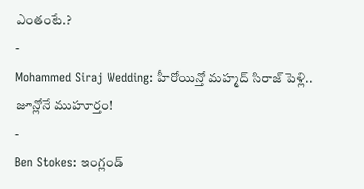ఎంతంటే.?
-
Mohammed Siraj Wedding: హీరోయిన్తో మహ్మద్ సిరాజ్ పెళ్లి.. జూన్లోనే ముహూర్తం!
-
Ben Stokes: ఇంగ్లండ్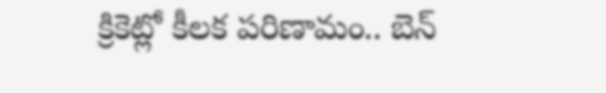క్రికెట్లో కీలక పరిణామం.. బెన్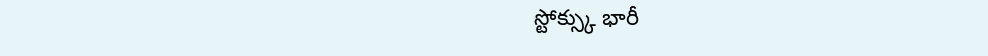స్టోక్స్కు భారీ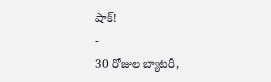షాక్!
-
30 రోజుల బ్యాటరీ,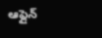ఆఫ్లైన్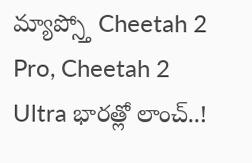మ్యాప్స్తో Cheetah 2 Pro, Cheetah 2 Ultra భారత్లో లాంచ్..!